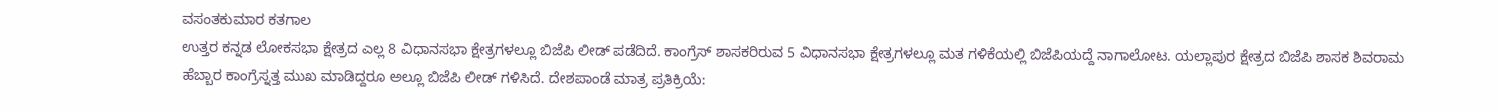ವಸಂತಕುಮಾರ ಕತಗಾಲ
ಉತ್ತರ ಕನ್ನಡ ಲೋಕಸಭಾ ಕ್ಷೇತ್ರದ ಎಲ್ಲ 8 ವಿಧಾನಸಭಾ ಕ್ಷೇತ್ರಗಳಲ್ಲೂ ಬಿಜೆಪಿ ಲೀಡ್ ಪಡೆದಿದೆ. ಕಾಂಗ್ರೆಸ್ ಶಾಸಕರಿರುವ 5 ವಿಧಾನಸಭಾ ಕ್ಷೇತ್ರಗಳಲ್ಲೂ ಮತ ಗಳಿಕೆಯಲ್ಲಿ ಬಿಜೆಪಿಯದ್ದೆ ನಾಗಾಲೋಟ. ಯಲ್ಲಾಪುರ ಕ್ಷೇತ್ರದ ಬಿಜೆಪಿ ಶಾಸಕ ಶಿವರಾಮ ಹೆಬ್ಬಾರ ಕಾಂಗ್ರೆಸ್ನತ್ತ ಮುಖ ಮಾಡಿದ್ದರೂ ಅಲ್ಲೂ ಬಿಜೆಪಿ ಲೀಡ್ ಗಳಿಸಿದೆ. ದೇಶಪಾಂಡೆ ಮಾತ್ರ ಪ್ರತಿಕ್ರಿಯೆ: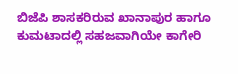ಬಿಜೆಪಿ ಶಾಸಕರಿರುವ ಖಾನಾಪುರ ಹಾಗೂ ಕುಮಟಾದಲ್ಲಿ ಸಹಜವಾಗಿಯೇ ಕಾಗೇರಿ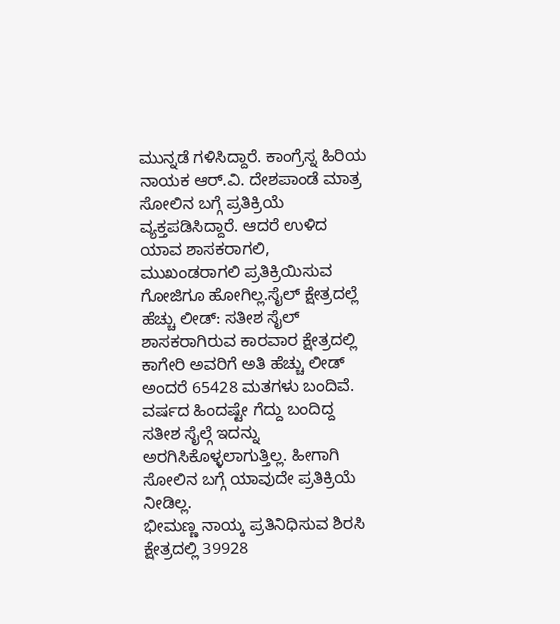ಮುನ್ನಡೆ ಗಳಿಸಿದ್ದಾರೆ. ಕಾಂಗ್ರೆಸ್ನ ಹಿರಿಯ ನಾಯಕ ಆರ್.ವಿ. ದೇಶಪಾಂಡೆ ಮಾತ್ರ ಸೋಲಿನ ಬಗ್ಗೆ ಪ್ರತಿಕ್ರಿಯೆ ವ್ಯಕ್ತಪಡಿಸಿದ್ದಾರೆ. ಆದರೆ ಉಳಿದ ಯಾವ ಶಾಸಕರಾಗಲಿ, ಮುಖಂಡರಾಗಲಿ ಪ್ರತಿಕ್ರಿಯಿಸುವ ಗೋಜಿಗೂ ಹೋಗಿಲ್ಲ.ಸೈಲ್ ಕ್ಷೇತ್ರದಲ್ಲೆ ಹೆಚ್ಚು ಲೀಡ್: ಸತೀಶ ಸೈಲ್ ಶಾಸಕರಾಗಿರುವ ಕಾರವಾರ ಕ್ಷೇತ್ರದಲ್ಲಿ ಕಾಗೇರಿ ಅವರಿಗೆ ಅತಿ ಹೆಚ್ಚು ಲೀಡ್ ಅಂದರೆ 65428 ಮತಗಳು ಬಂದಿವೆ. ವರ್ಷದ ಹಿಂದಷ್ಟೇ ಗೆದ್ದು ಬಂದಿದ್ದ ಸತೀಶ ಸೈಲ್ಗೆ ಇದನ್ನು ಅರಗಿಸಿಕೊಳ್ಳಲಾಗುತ್ತಿಲ್ಲ. ಹೀಗಾಗಿ ಸೋಲಿನ ಬಗ್ಗೆ ಯಾವುದೇ ಪ್ರತಿಕ್ರಿಯೆ ನೀಡಿಲ್ಲ.
ಭೀಮಣ್ಣ ನಾಯ್ಕ ಪ್ರತಿನಿಧಿಸುವ ಶಿರಸಿ ಕ್ಷೇತ್ರದಲ್ಲಿ 39928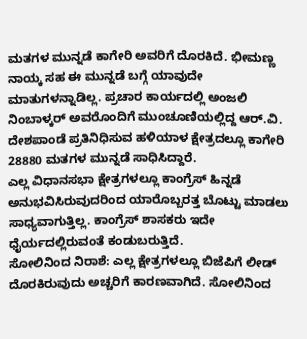ಮತಗಳ ಮುನ್ನಡೆ ಕಾಗೇರಿ ಅವರಿಗೆ ದೊರಕಿದೆ. ಭೀಮಣ್ಣ ನಾಯ್ಕ ಸಹ ಈ ಮುನ್ನಡೆ ಬಗ್ಗೆ ಯಾವುದೇ ಮಾತುಗಳನ್ನಾಡಿಲ್ಲ. ಪ್ರಚಾರ ಕಾರ್ಯದಲ್ಲಿ ಅಂಜಲಿ ನಿಂಬಾಳ್ಕರ್ ಅವರೊಂದಿಗೆ ಮುಂಚೂಣಿಯಲ್ಲಿದ್ದ ಆರ್.ವಿ. ದೇಶಪಾಂಡೆ ಪ್ರತಿನಿಧಿಸುವ ಹಳಿಯಾಳ ಕ್ಷೇತ್ರದಲ್ಲೂ ಕಾಗೇರಿ 28880 ಮತಗಳ ಮುನ್ನಡೆ ಸಾಧಿಸಿದ್ದಾರೆ.
ಎಲ್ಲ ವಿಧಾನಸಭಾ ಕ್ಷೇತ್ರಗಳಲ್ಲೂ ಕಾಂಗ್ರೆಸ್ ಹಿನ್ನಡೆ ಅನುಭವಿಸಿರುವುದರಿಂದ ಯಾರೊಬ್ಬರತ್ತ ಬೊಟ್ಟು ಮಾಡಲು ಸಾಧ್ಯವಾಗುತ್ತಿಲ್ಲ. ಕಾಂಗ್ರೆಸ್ ಶಾಸಕರು ಇದೇ ಧೈರ್ಯದಲ್ಲಿರುವಂತೆ ಕಂಡುಬರುತ್ತಿದೆ.
ಸೋಲಿನಿಂದ ನಿರಾಶೆ: ಎಲ್ಲ ಕ್ಷೇತ್ರಗಳಲ್ಲೂ ಬಿಜೆಪಿಗೆ ಲೀಡ್ ದೊರಕಿರುವುದು ಅಚ್ಚರಿಗೆ ಕಾರಣವಾಗಿದೆ. ಸೋಲಿನಿಂದ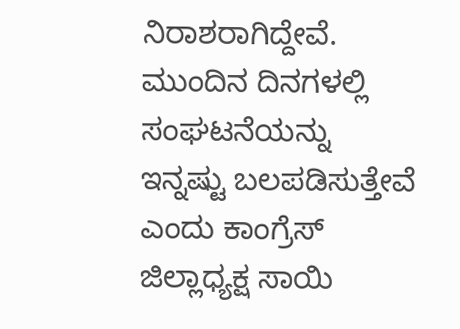ನಿರಾಶರಾಗಿದ್ದೇವೆ. ಮುಂದಿನ ದಿನಗಳಲ್ಲಿ ಸಂಘಟನೆಯನ್ನು ಇನ್ನಷ್ಟು ಬಲಪಡಿಸುತ್ತೇವೆ ಎಂದು ಕಾಂಗ್ರೆಸ್ ಜಿಲ್ಲಾಧ್ಯಕ್ಷ ಸಾಯಿ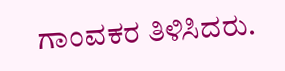ಗಾಂವಕರ ತಿಳಿಸಿದರು.